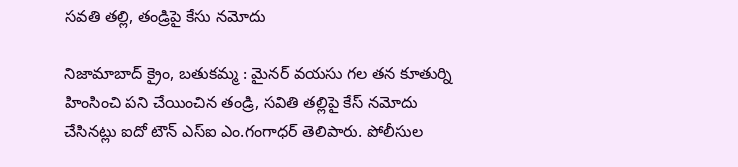సవతి తల్లి, తండ్రిపై కేసు నమోదు

నిజామాబాద్ క్రైం, బతుకమ్మ : మైనర్ వయసు గల తన కూతుర్ని హింసించి పని చేయించిన తండ్రి, సవితి తల్లిపై కేస్ నమోదు చేసినట్లు ఐదో టౌన్ ఎస్ఐ ఎం.గంగాధర్ తెలిపారు. పోలీసుల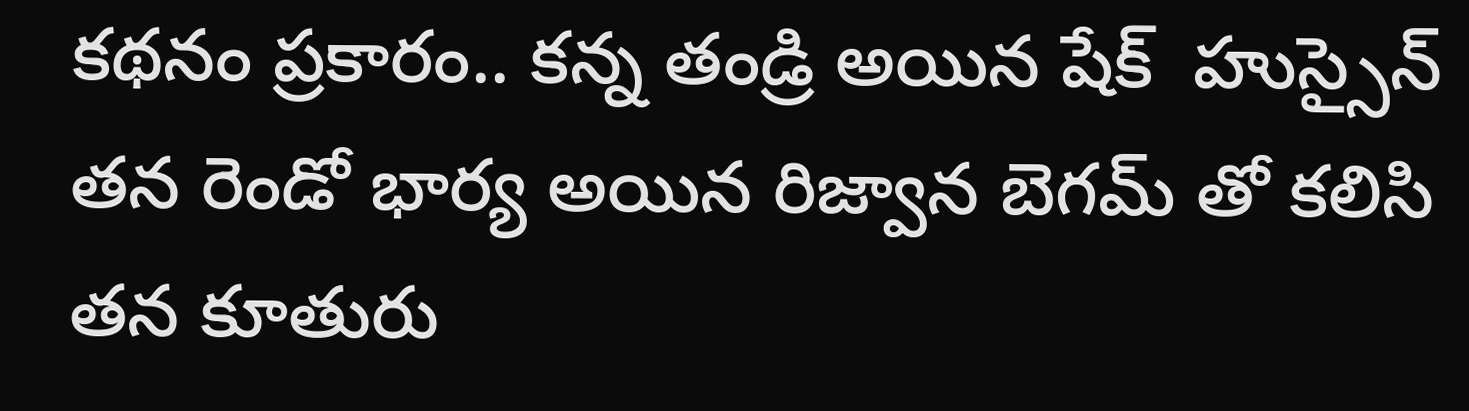కథనం ప్రకారం.. కన్న తండ్రి అయిన షేక్  హుస్సైన్ తన రెండో భార్య అయిన రిజ్వాన బెగమ్ తో కలిసి తన కూతురు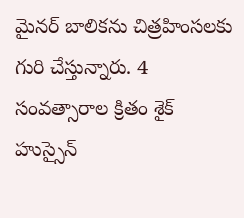మైనర్ బాలికను చిత్రహింసలకు గురి చేస్తున్నారు. 4 సంవత్సారాల క్రితం శైక్ హుస్సైన్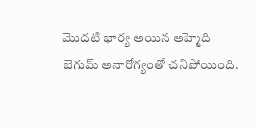మొదటి భార్య అయిన అహ్మెది బెగుమ్ అనారోగ్యంతో చనిపోయింది.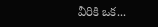వీరికి ఒక...